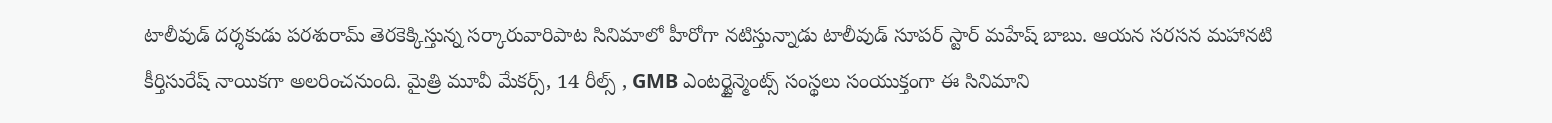టాలీవుడ్ దర్శకుడు పరశురామ్ తెరకెక్కిస్తున్న సర్కారువారిపాట సినిమాలో హీరోగా నటిస్తున్నాడు టాలీవుడ్ సూపర్ స్టార్ మహేష్ బాబు. ఆయన సరసన మహానటి కీర్తిసురేష్ నాయికగా అలరించనుంది. మైత్రి మూవీ మేకర్స్, 14 రీల్స్ , GMB ఎంటర్టైన్మెంట్స్ సంస్థలు సంయుక్తంగా ఈ సినిమాని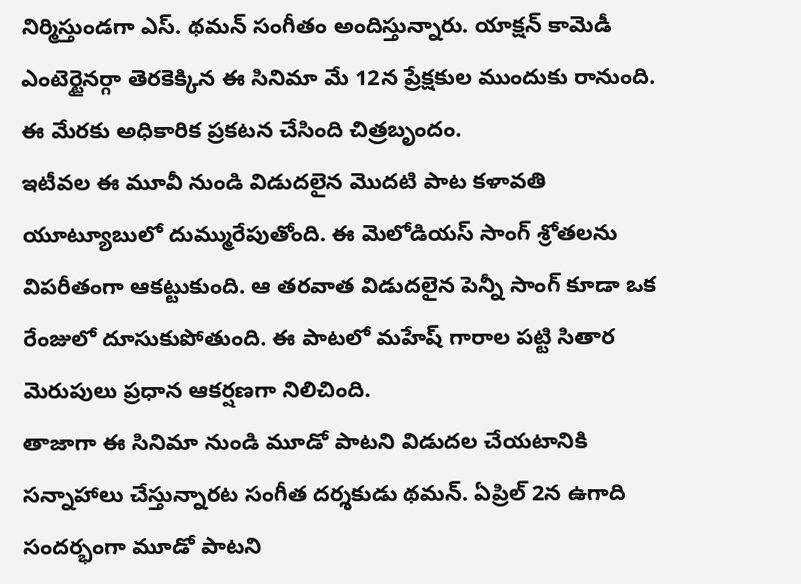నిర్మిస్తుండగా ఎస్. థమన్ సంగీతం అందిస్తున్నారు. యాక్షన్ కామెడీ ఎంటెర్టైనర్గా తెరకెక్కిన ఈ సినిమా మే 12న ప్రేక్షకుల ముందుకు రానుంది. ఈ మేరకు అధికారిక ప్రకటన చేసింది చిత్రబృందం.
ఇటీవల ఈ మూవీ నుండి విడుదలైన మొదటి పాట కళావతి యూట్యూబులో దుమ్మురేపుతోంది. ఈ మెలోడియస్ సాంగ్ శ్రోతలను విపరీతంగా ఆకట్టుకుంది. ఆ తరవాత విడుదలైన పెన్నీ సాంగ్ కూడా ఒక రేంజులో దూసుకుపోతుంది. ఈ పాటలో మహేష్ గారాల పట్టి సితార మెరుపులు ప్రధాన ఆకర్షణగా నిలిచింది.
తాజాగా ఈ సినిమా నుండి మూడో పాటని విడుదల చేయటానికి సన్నాహాలు చేస్తున్నారట సంగీత దర్శకుడు థమన్. ఏప్రిల్ 2న ఉగాది సందర్భంగా మూడో పాటని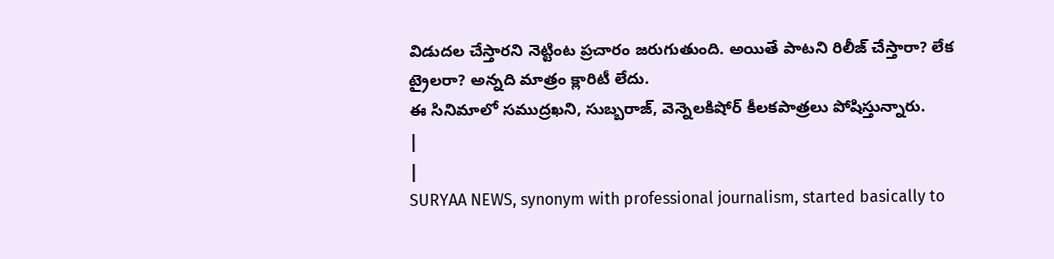విడుదల చేస్తారని నెట్టింట ప్రచారం జరుగుతుంది. అయితే పాటని రిలీజ్ చేస్తారా? లేక ట్రైలరా? అన్నది మాత్రం క్లారిటీ లేదు.
ఈ సినిమాలో సముద్రఖని, సుబ్బరాజ్, వెన్నెలకిషోర్ కీలకపాత్రలు పోషిస్తున్నారు.
|
|
SURYAA NEWS, synonym with professional journalism, started basically to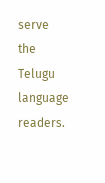serve the Telugu language readers.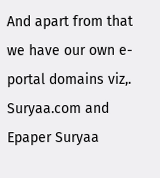And apart from that we have our own e-portal domains viz,. Suryaa.com and Epaper Suryaa